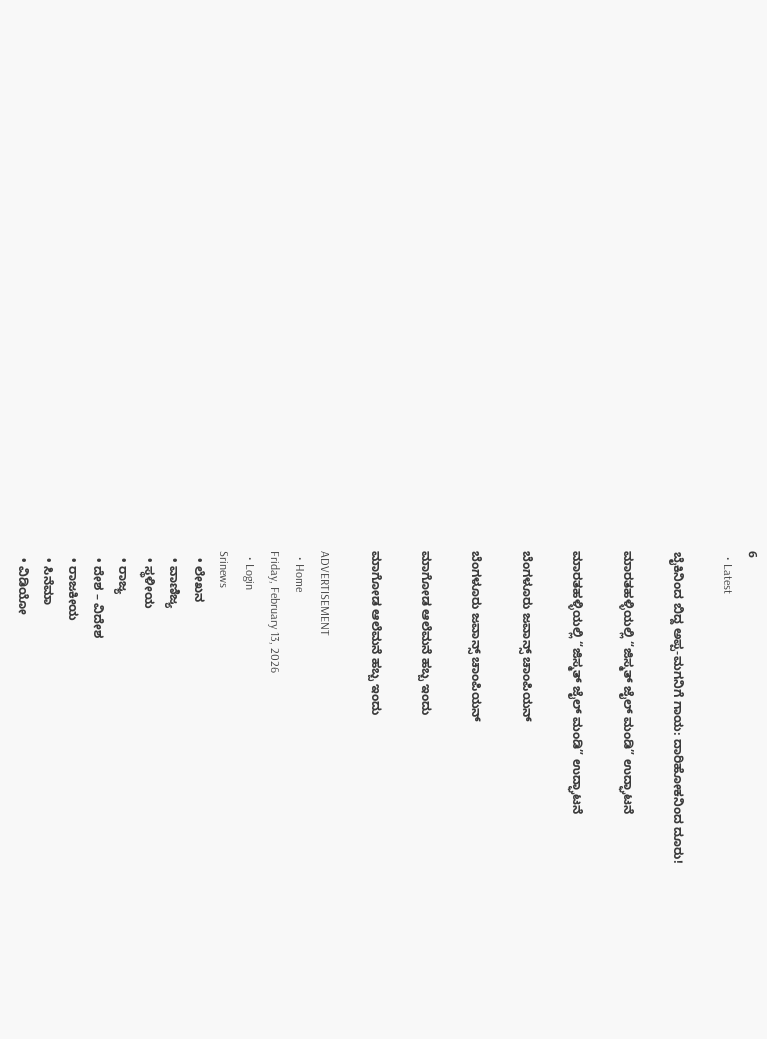6
  • Latest

ಬೈಕಿನಿಂದ ಬಿದ್ದ ಅಪ್ಪ-ಮಗನಿಗೆ ಗಾಯ: ದಾರಿಹೋಕನಿಂದ ದೂರು!

ಮಾರತಹಳ್ಳಿಯಲ್ಲಿ “ಜಿಸ್ಮತ್ ಜೈಲ್ ಮಂಡಿ” ಉದ್ಘಾಟನೆ

ಮಾರತಹಳ್ಳಿಯಲ್ಲಿ “ಜಿಸ್ಮತ್ ಜೈಲ್ ಮಂಡಿ” ಉದ್ಘಾಟನೆ

ಬೆಂಗಳೂರು ಜವಾನ್ಸ್ ಚಾಂಪಿಯನ್

ಬೆಂಗಳೂರು ಜವಾನ್ಸ್ ಚಾಂಪಿಯನ್

ಮಾಗೋಡ ಆಲೆಮನೆ ಹಬ್ಬ ಇಂದು

ಮಾಗೋಡ ಆಲೆಮನೆ ಹಬ್ಬ ಇಂದು

ADVERTISEMENT
  • Home
Friday, February 13, 2026
  • Login
Srinews
  • ಲೇಖನ
  • ವಾಣಿಜ್ಯ
  • ಸ್ಥಳೀಯ
  • ರಾಜ್ಯ
  • ದೇಶ – ವಿದೇಶ
  • ರಾಜಕೀಯ
  • ಸಿನೆಮಾ
  • ವಿಡಿಯೋ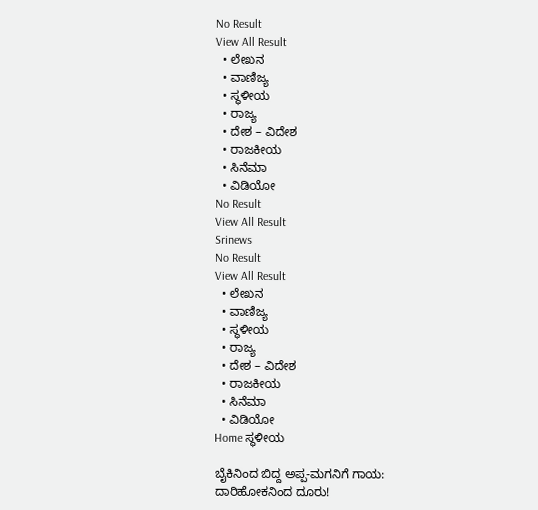No Result
View All Result
  • ಲೇಖನ
  • ವಾಣಿಜ್ಯ
  • ಸ್ಥಳೀಯ
  • ರಾಜ್ಯ
  • ದೇಶ – ವಿದೇಶ
  • ರಾಜಕೀಯ
  • ಸಿನೆಮಾ
  • ವಿಡಿಯೋ
No Result
View All Result
Srinews
No Result
View All Result
  • ಲೇಖನ
  • ವಾಣಿಜ್ಯ
  • ಸ್ಥಳೀಯ
  • ರಾಜ್ಯ
  • ದೇಶ – ವಿದೇಶ
  • ರಾಜಕೀಯ
  • ಸಿನೆಮಾ
  • ವಿಡಿಯೋ
Home ಸ್ಥಳೀಯ

ಬೈಕಿನಿಂದ ಬಿದ್ದ ಅಪ್ಪ-ಮಗನಿಗೆ ಗಾಯ: ದಾರಿಹೋಕನಿಂದ ದೂರು!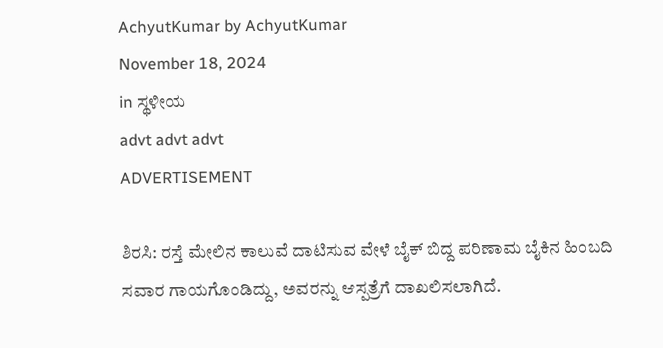AchyutKumar by AchyutKumar
November 18, 2024
in ಸ್ಥಳೀಯ
advt advt advt
ADVERTISEMENT

ಶಿರಸಿ: ರಸ್ತೆ ಮೇಲಿನ ಕಾಲುವೆ ದಾಟಿಸುವ ವೇಳೆ ಬೈಕ್ ಬಿದ್ದ ಪರಿಣಾಮ ಬೈಕಿನ ಹಿಂಬದಿ ಸವಾರ ಗಾಯಗೊಂಡಿದ್ದು, ಅವರನ್ನು ಆಸ್ಪತ್ರೆಗೆ ದಾಖಲಿಸಲಾಗಿದೆ.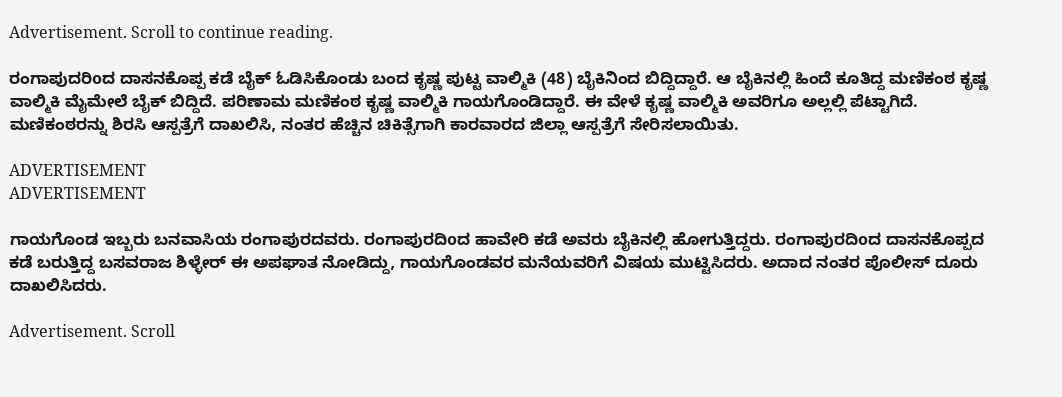Advertisement. Scroll to continue reading.

ರಂಗಾಪುದರಿoದ ದಾಸನಕೊಪ್ಪ ಕಡೆ ಬೈಕ್ ಓಡಿಸಿಕೊಂಡು ಬಂದ ಕೃಷ್ಣ ಪುಟ್ಟ ವಾಲ್ಮಿಕಿ (48) ಬೈಕಿನಿಂದ ಬಿದ್ದಿದ್ದಾರೆ. ಆ ಬೈಕಿನಲ್ಲಿ ಹಿಂದೆ ಕೂತಿದ್ದ ಮಣಿಕಂಠ ಕೃಷ್ಣ ವಾಲ್ಮಿಕಿ ಮೈಮೇಲೆ ಬೈಕ್ ಬಿದ್ದಿದೆ. ಪರಿಣಾಮ ಮಣಿಕಂಠ ಕೃಷ್ಣ ವಾಲ್ಮಿಕಿ ಗಾಯಗೊಂಡಿದ್ದಾರೆ. ಈ ವೇಳೆ ಕೃಷ್ಣ ವಾಲ್ಮಿಕಿ ಅವರಿಗೂ ಅಲ್ಲಲ್ಲಿ ಪೆಟ್ಟಾಗಿದೆ. ಮಣಿಕಂಠರನ್ನು ಶಿರಸಿ ಆಸ್ಪತ್ರೆಗೆ ದಾಖಲಿಸಿ, ನಂತರ ಹೆಚ್ಚಿನ ಚಿಕಿತ್ಸೆಗಾಗಿ ಕಾರವಾರದ ಜಿಲ್ಲಾ ಆಸ್ಪತ್ರೆಗೆ ಸೇರಿಸಲಾಯಿತು.

ADVERTISEMENT
ADVERTISEMENT

ಗಾಯಗೊಂಡ ಇಬ್ಬರು ಬನವಾಸಿಯ ರಂಗಾಪುರದವರು. ರಂಗಾಪುರದಿoದ ಹಾವೇರಿ ಕಡೆ ಅವರು ಬೈಕಿನಲ್ಲಿ ಹೋಗುತ್ತಿದ್ದರು. ರಂಗಾಪುರದಿoದ ದಾಸನಕೊಪ್ಪದ ಕಡೆ ಬರುತ್ತಿದ್ದ ಬಸವರಾಜ ಶಿಳ್ಳೇರ್ ಈ ಅಪಘಾತ ನೋಡಿದ್ದು, ಗಾಯಗೊಂಡವರ ಮನೆಯವರಿಗೆ ವಿಷಯ ಮುಟ್ಟಿಸಿದರು. ಅದಾದ ನಂತರ ಪೊಲೀಸ್ ದೂರು ದಾಖಲಿಸಿದರು.

Advertisement. Scroll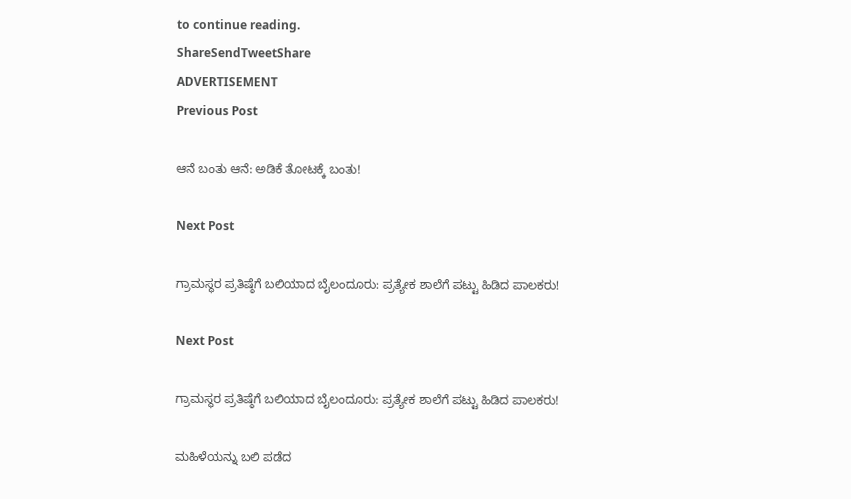to continue reading.
ShareSendTweetShare
ADVERTISEMENT
Previous Post

ಆನೆ ಬಂತು ಆನೆ: ಅಡಿಕೆ ತೋಟಕ್ಕೆ ಬಂತು!

Next Post

ಗ್ರಾಮಸ್ಥರ ಪ್ರತಿಷ್ಠೆಗೆ ಬಲಿಯಾದ ಬೈಲಂದೂರು: ಪ್ರತ್ಯೇಕ ಶಾಲೆಗೆ ಪಟ್ಟು ಹಿಡಿದ ಪಾಲಕರು!

Next Post

ಗ್ರಾಮಸ್ಥರ ಪ್ರತಿಷ್ಠೆಗೆ ಬಲಿಯಾದ ಬೈಲಂದೂರು: ಪ್ರತ್ಯೇಕ ಶಾಲೆಗೆ ಪಟ್ಟು ಹಿಡಿದ ಪಾಲಕರು!

ಮಹಿಳೆಯನ್ನು ಬಲಿ ಪಡೆದ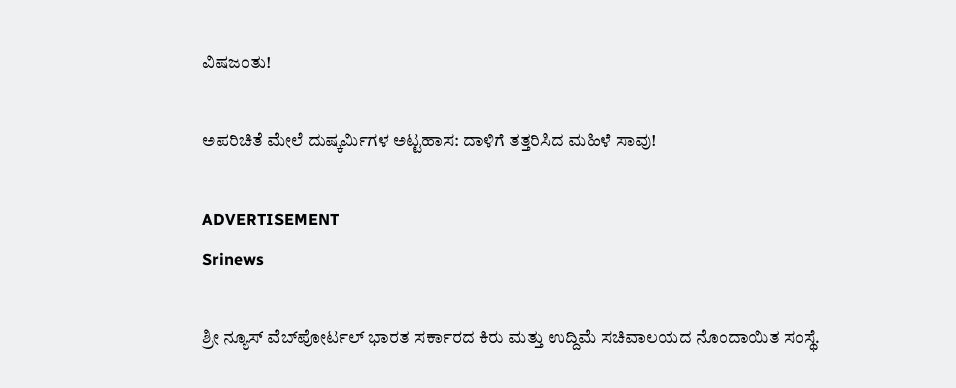ವಿಷಜಂತು!

ಅಪರಿಚಿತೆ ಮೇಲೆ ದುಷ್ಕರ್ಮಿಗಳ ಅಟ್ಟಹಾಸ: ದಾಳಿಗೆ ತತ್ತರಿಸಿದ ಮಹಿಳೆ ಸಾವು!

ADVERTISEMENT
Srinews

ಶ್ರೀ ನ್ಯೂಸ್ ವೆಬ್‌ಪೋರ್ಟಲ್ ಭಾರತ ಸರ್ಕಾರದ ಕಿರು ಮತ್ತು ಉದ್ದಿಮೆ ಸಚಿವಾಲಯದ ನೊಂದಾಯಿತ ಸಂಸ್ಥೆ.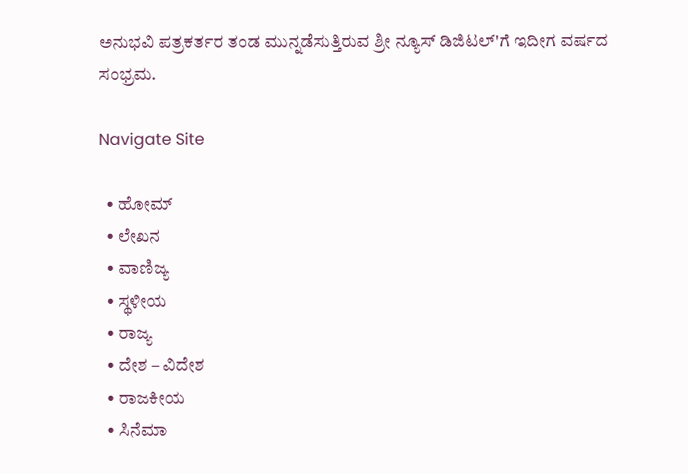ಅನುಭವಿ ಪತ್ರಕರ್ತರ ತಂಡ ಮುನ್ನಡೆಸುತ್ತಿರುವ ಶ್ರೀ ನ್ಯೂಸ್ ಡಿಜಿಟಲ್'ಗೆ ಇದೀಗ ವರ್ಷದ ಸಂಭ್ರಮ.

Navigate Site

  • ಹೋಮ್
  • ಲೇಖನ
  • ವಾಣಿಜ್ಯ
  • ಸ್ಥಳೀಯ
  • ರಾಜ್ಯ
  • ದೇಶ – ವಿದೇಶ
  • ರಾಜಕೀಯ
  • ಸಿನೆಮಾ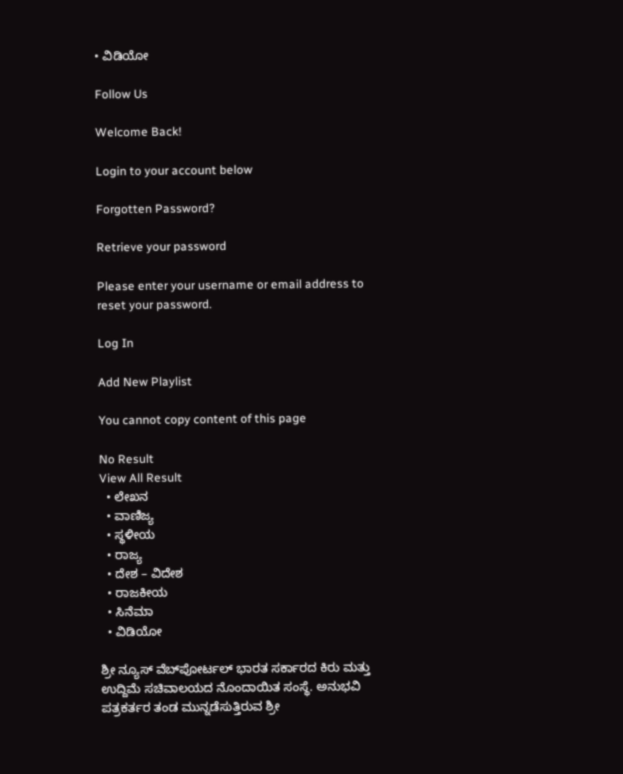• ವಿಡಿಯೋ

Follow Us

Welcome Back!

Login to your account below

Forgotten Password?

Retrieve your password

Please enter your username or email address to reset your password.

Log In

Add New Playlist

You cannot copy content of this page

No Result
View All Result
  • ಲೇಖನ
  • ವಾಣಿಜ್ಯ
  • ಸ್ಥಳೀಯ
  • ರಾಜ್ಯ
  • ದೇಶ – ವಿದೇಶ
  • ರಾಜಕೀಯ
  • ಸಿನೆಮಾ
  • ವಿಡಿಯೋ

ಶ್ರೀ ನ್ಯೂಸ್ ವೆಬ್‌ಪೋರ್ಟಲ್ ಭಾರತ ಸರ್ಕಾರದ ಕಿರು ಮತ್ತು ಉದ್ದಿಮೆ ಸಚಿವಾಲಯದ ನೊಂದಾಯಿತ ಸಂಸ್ಥೆ. ಅನುಭವಿ ಪತ್ರಕರ್ತರ ತಂಡ ಮುನ್ನಡೆಸುತ್ತಿರುವ ಶ್ರೀ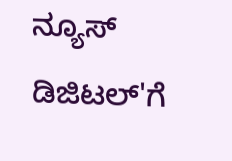ನ್ಯೂಸ್ ಡಿಜಿಟಲ್'ಗೆ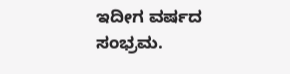ಇದೀಗ ವರ್ಷದ ಸಂಭ್ರಮ.